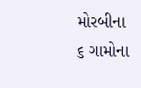મોરબીના ૬ ગામોના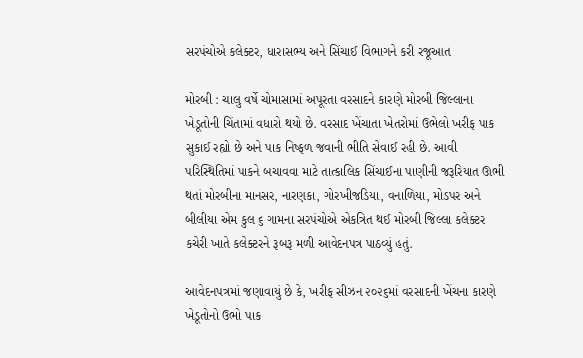સરપંચોએ કલેક્ટર, ધારાસભ્ય અને સિંચાઈ વિભાગને કરી રજૂઆત

મોરબી : ચાલુ વર્ષે ચોમાસામાં અપૂરતા વરસાદને કારણે મોરબી જિલ્લાના ખેડૂતોની ચિંતામાં વધારો થયો છે. વરસાદ ખેંચાતા ખેતરોમાં ઉભેલો ખરીફ પાક સુકાઈ રહ્યો છે અને પાક નિષ્ફળ જવાની ભીતિ સેવાઈ રહી છે. આવી પરિસ્થિતિમાં પાકને બચાવવા માટે તાત્કાલિક સિંચાઈના પાણીની જરૂરિયાત ઊભી થતાં મોરબીના માનસર, નારણકા, ગોરખીજડિયા, વનાળિયા, મોડપર અને બીલીયા એમ કુલ ૬ ગામના સરપંચોએ એકત્રિત થઈ મોરબી જિલ્લા કલેક્ટર કચેરી ખાતે કલેક્ટરને રૂબરૂ મળી આવેદનપત્ર પાઠવ્યું હતું.

આવેદનપત્રમાં જણાવાયું છે કે, ખરીફ સીઝન ૨૦૨૬માં વરસાદની ખેંચના કારણે ખેડૂતોનો ઉભો પાક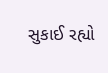સુકાઈ રહ્યો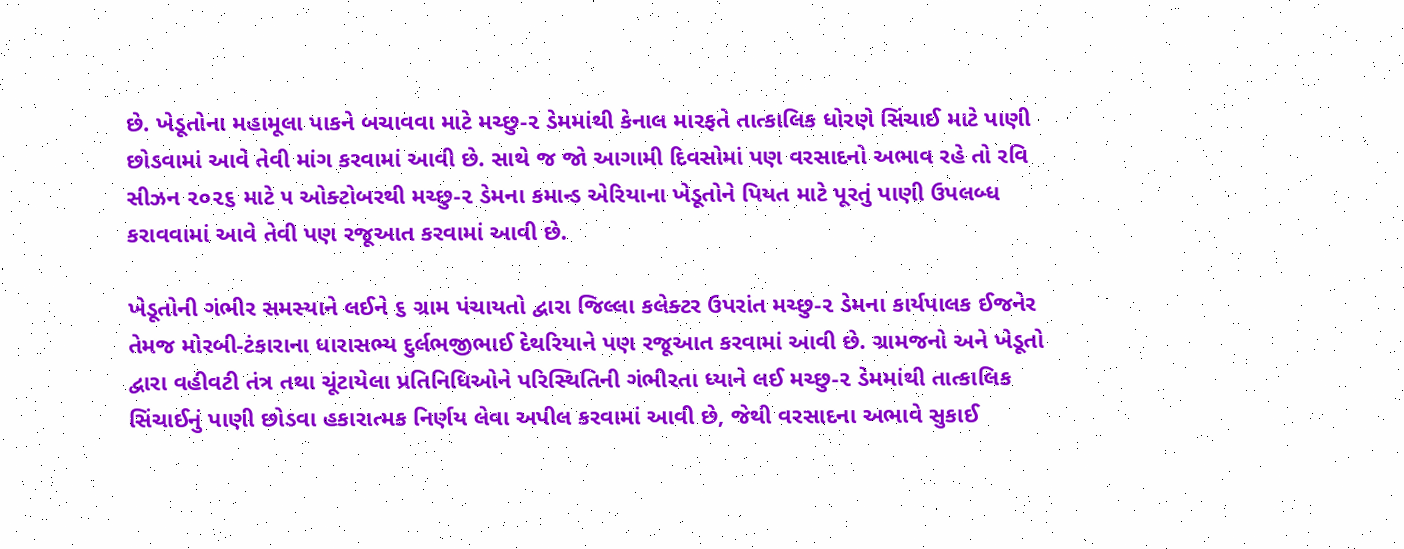છે. ખેડૂતોના મહામૂલા પાકને બચાવવા માટે મચ્છુ-૨ ડેમમાંથી કેનાલ મારફતે તાત્કાલિક ધોરણે સિંચાઈ માટે પાણી છોડવામાં આવે તેવી માંગ કરવામાં આવી છે. સાથે જ જો આગામી દિવસોમાં પણ વરસાદનો અભાવ રહે તો રવિ સીઝન ૨૦૨૬ માટે ૫ ઓક્ટોબરથી મચ્છુ-૨ ડેમના કમાન્ડ એરિયાના ખેડૂતોને પિયત માટે પૂરતું પાણી ઉપલબ્ધ કરાવવામાં આવે તેવી પણ રજૂઆત કરવામાં આવી છે.

ખેડૂતોની ગંભીર સમસ્યાને લઈને ૬ ગ્રામ પંચાયતો દ્વારા જિલ્લા કલેક્ટર ઉપરાંત મચ્છુ-૨ ડેમના કાર્યપાલક ઈજનેર તેમજ મોરબી-ટંકારાના ધારાસભ્ય દુર્લભજીભાઈ દેથરિયાને પણ રજૂઆત કરવામાં આવી છે. ગ્રામજનો અને ખેડૂતો દ્વારા વહીવટી તંત્ર તથા ચૂંટાયેલા પ્રતિનિધિઓને પરિસ્થિતિની ગંભીરતા ધ્યાને લઈ મચ્છુ-૨ ડેમમાંથી તાત્કાલિક સિંચાઈનું પાણી છોડવા હકારાત્મક નિર્ણય લેવા અપીલ કરવામાં આવી છે, જેથી વરસાદના અભાવે સુકાઈ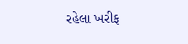રહેલા ખરીફ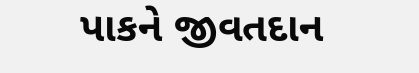પાકને જીવતદાન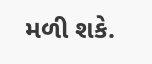મળી શકે.